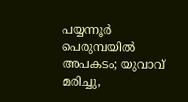പയ്യന്നൂര്‍ പെരുമ്പയില്‍ അപകടം; യുവാവ് മരിച്ചു,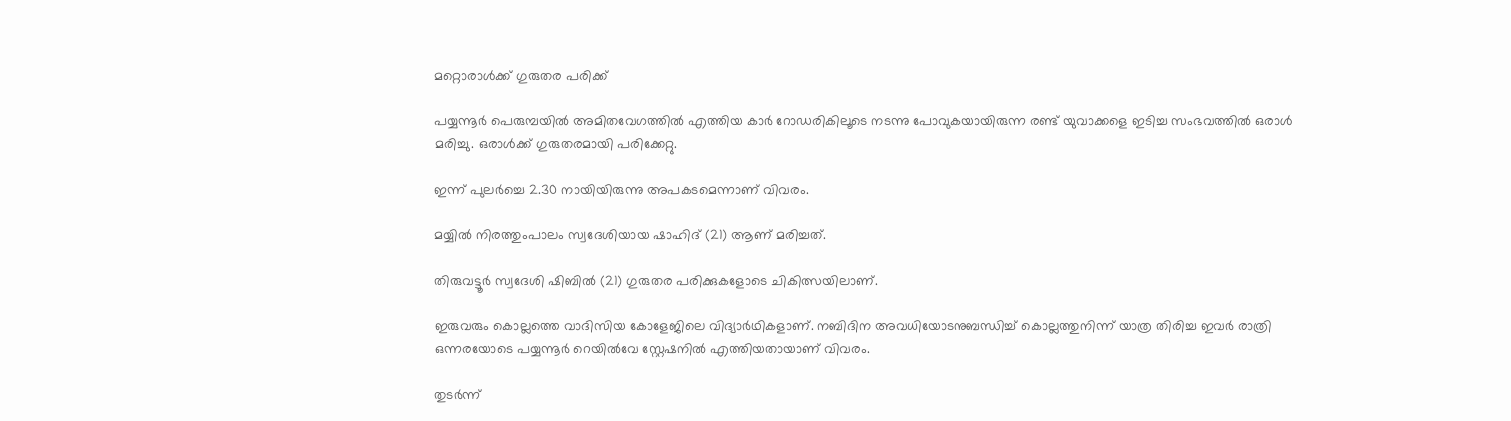മറ്റൊരാള്‍ക്ക് ഗുരുതര പരിക്ക്

പയ്യന്നൂര്‍ പെരുമ്പയില്‍ അമിതവേഗത്തില്‍ എത്തിയ കാര്‍ റോഡരികിലൂടെ നടന്നു പോവുകയായിരുന്ന രണ്ട് യുവാക്കളെ ഇടിച്ച സംഭവത്തില്‍ ഒരാള്‍ മരിച്ചു. ഒരാള്‍ക്ക് ഗുരുതരമായി പരിക്കേറ്റു.

ഇന്ന് പുലര്‍ച്ചെ 2.30 നായിയിരുന്നു അപകടമെന്നാണ് വിവരം.

മയ്യില്‍ നിരത്തുംപാലം സ്വദേശിയായ ഷാഹിദ് (21) ആണ് മരിച്ചത്.

തിരുവട്ടൂര്‍ സ്വദേശി ഷിബില്‍ (21) ഗുരുതര പരിക്കുകളോടെ ചികിത്സയിലാണ്.

ഇരുവരും കൊല്ലത്തെ വാദിസിയ കോളേജിലെ വിദ്യാര്‍ഥികളാണ്. നബിദിന അവധിയോടനുബന്ധിച്ച് കൊല്ലത്തുനിന്ന് യാത്ര തിരിച്ച ഇവര്‍ രാത്രി ഒന്നരയോടെ പയ്യന്നൂര്‍ റെയില്‍വേ സ്റ്റേഷനില്‍ എത്തിയതായാണ് വിവരം.

തുടര്‍ന്ന്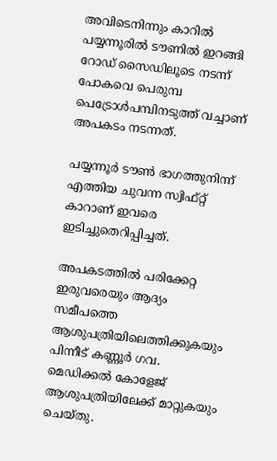അവിടെനിന്നും കാറില്‍ പയ്യന്നൂരില്‍ ടൗണില്‍ ഇറങ്ങി റോഡ് സൈഡിലൂടെ നടന്ന്
പോകവെ പെരുമ്പ പെട്രോള്‍പമ്പിനടുത്ത് വച്ചാണ് അപകടം നടന്നത്.

പയ്യന്നൂര്‍ ടൗണ്‍ ഭാഗത്തുനിന്ന് എത്തിയ ചുവന്ന സ്വിഫ്റ്റ് കാറാണ് ഇവരെ ഇടിച്ചുതെറിപ്പിച്ചത്.

അപകടത്തില്‍ പരിക്കേറ്റ ഇരുവരെയും ആദ്യം സമീപത്തെ ആശുപത്രിയിലെത്തിക്കുകയും പിന്നീട് കണ്ണൂര്‍ ഗവ. മെഡിക്കല്‍ കോളേജ് ആശുപത്രിയിലേക്ക് മാറ്റുകയും ചെയ്തു.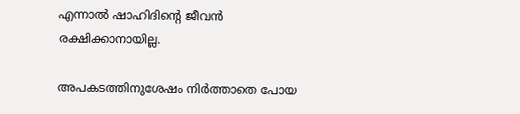എന്നാല്‍ ഷാഹിദിന്റെ ജീവന്‍ രക്ഷിക്കാനായില്ല.

അപകടത്തിനുശേഷം നിര്‍ത്താതെ പോയ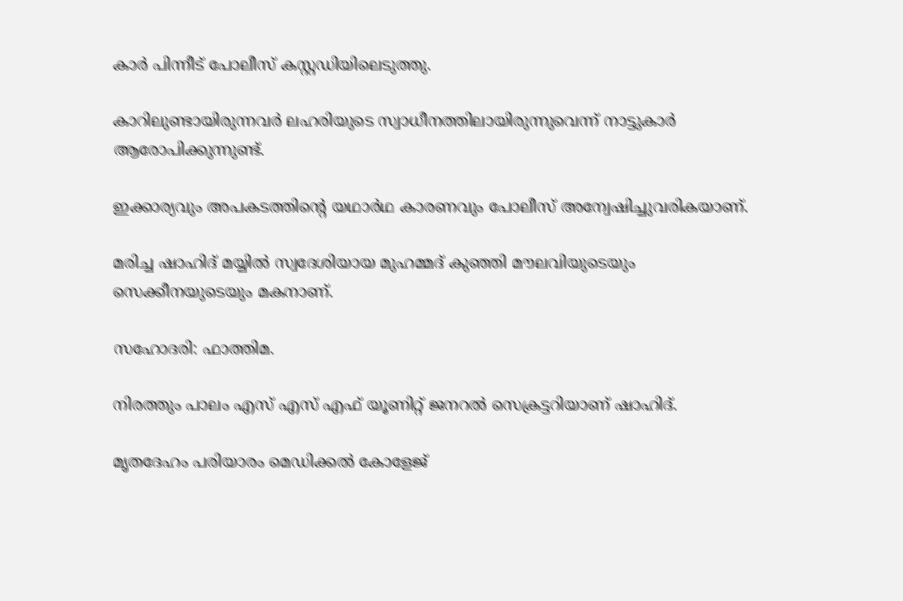കാര്‍ പിന്നീട് പോലീസ് കസ്റ്റഡിയിലെടുത്തു.

കാറിലുണ്ടായിരുന്നവര്‍ ലഹരിയുടെ സ്വാധീനത്തിലായിരുന്നുവെന്ന് നാട്ടുകാര്‍ ആരോപിക്കുന്നുണ്ട്.

ഇക്കാര്യവും അപകടത്തിന്റെ യഥാര്‍ഥ കാരണവും പോലീസ് അന്വേഷിച്ചുവരികയാണ്.

മരിച്ച ഷാഹിദ് മയ്യില്‍ സ്വദേശിയായ മുഹമ്മദ് കുഞ്ഞി മൗലവിയുടെയും സെക്കീനയുടെയും മകനാണ്.

സഹോദരി: ഫാത്തിമ.

നിരത്തും പാലം എസ് എസ് എഫ് യൂണിറ്റ് ജനറല്‍ സെക്രട്ടറിയാണ് ഷാഹിദ്.

മൃതദേഹം പരിയാരം മെഡിക്കല്‍ കോളേജ്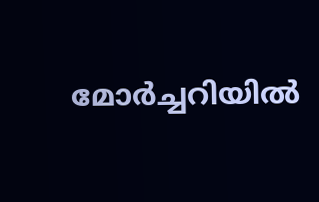മോര്‍ച്ചറിയില്‍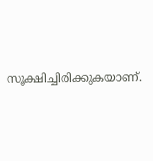സൂക്ഷിച്ചിരിക്കുകയാണ്.